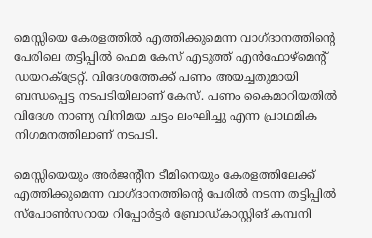മെസ്സിയെ കേരളത്തിൽ എത്തിക്കുമെന്ന വാഗ്ദാനത്തിന്‍റെ പേരിലെ തട്ടിപ്പിൽ ഫെമ കേസ് എടുത്ത് എൻഫോഴ്മെന്‍റ് ഡയറക്ട്രേറ്റ്. വിദേശത്തേക്ക് പണം അയച്ചതുമായി ബന്ധപ്പെട്ട നടപടിയിലാണ് കേസ്. പണം കൈമാറിയതിൽ വിദേശ നാണ്യ വിനിമയ ചട്ടം ലംഘിച്ചു എന്ന പ്രാഥമിക നിഗമനത്തിലാണ് നടപടി.

മെസ്സിയെയും അർജന്‍റീന ടീമിനെയും കേരളത്തിലേക്ക് എത്തിക്കുമെന്ന വാഗ്ദാനത്തിന്‍റെ പേരിൽ നടന്ന തട്ടിപ്പിൽ സ്പോൺസറായ റിപ്പോർട്ടർ ബ്രോഡ്കാസ്റ്റിങ് കമ്പനി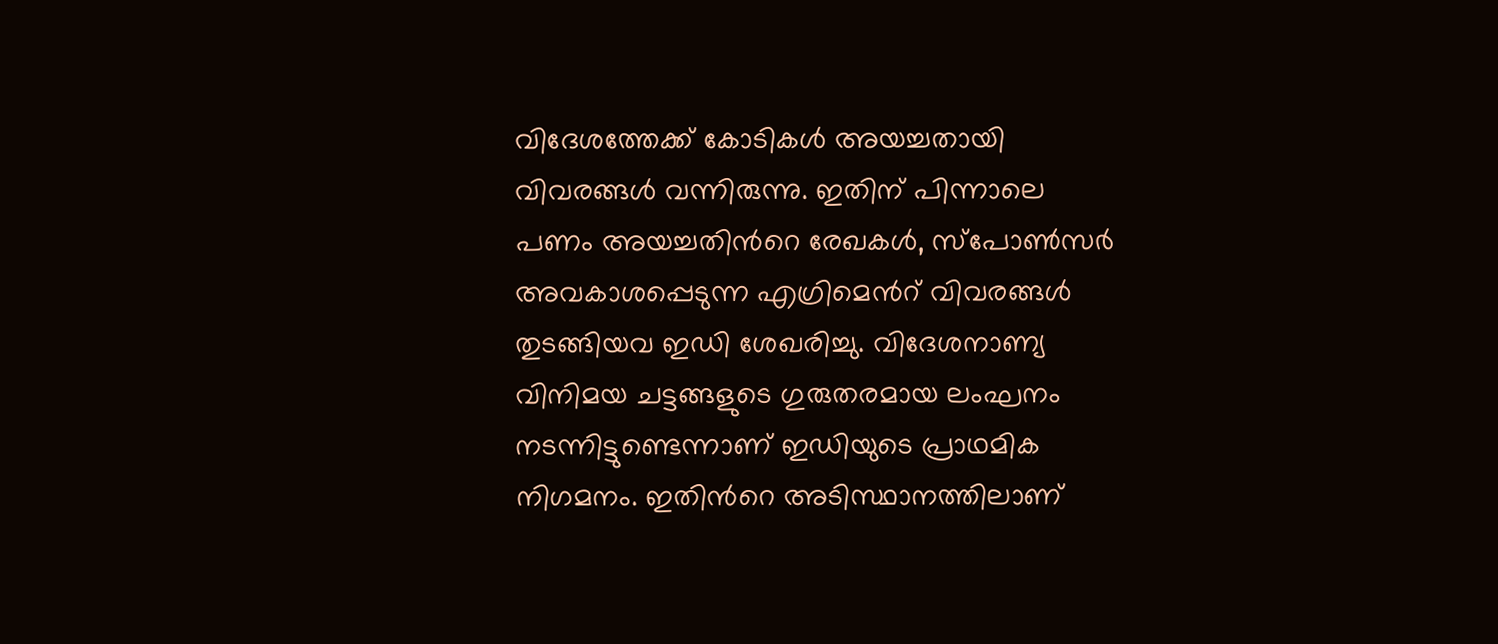വിദേശത്തേക്ക് കോടികൾ അയച്ചതായി വിവരങ്ങൾ വന്നിരുന്നു. ഇതിന് പിന്നാലെ പണം അയച്ചതിന്‍റെ രേഖകൾ, സ്പോൺസർ അവകാശപ്പെടുന്ന എഗ്രിമെന്‍റ് വിവരങ്ങൾ തുടങ്ങിയവ ഇഡി ശേഖരിച്ചു. വിദേശനാണ്യ വിനിമയ ചട്ടങ്ങളുടെ ഗുരുതരമായ ലംഘനം നടന്നിട്ടുണ്ടെന്നാണ് ഇഡിയുടെ പ്രാഥമിക നിഗമനം. ഇതിന്‍റെ അടിസ്ഥാനത്തിലാണ്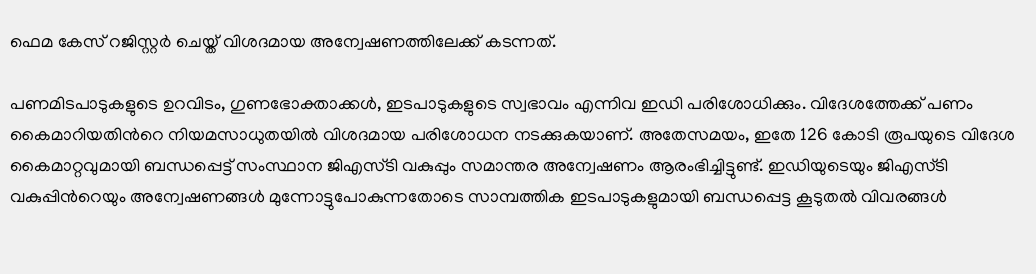ഫെമ കേസ് റജിസ്റ്റർ ചെയ്ത് വിശദമായ അന്വേഷണത്തിലേക്ക് കടന്നത്.

പണമിടപാടുകളുടെ ഉറവിടം, ഗുണഭോക്താക്കൾ, ഇടപാടുകളുടെ സ്വഭാവം എന്നിവ ഇഡി പരിശോധിക്കും. വിദേശത്തേക്ക് പണം കൈമാറിയതിന്‍റെ നിയമസാധുതയിൽ വിശദമായ പരിശോധന നടക്കുകയാണ്. അതേസമയം, ഇതേ 126 കോടി രൂപയുടെ വിദേശ കൈമാറ്റവുമായി ബന്ധപ്പെട്ട് സംസ്ഥാന ജിഎസ്ടി വകുപ്പും സമാന്തര അന്വേഷണം ആരംഭിച്ചിട്ടുണ്ട്. ഇഡിയുടെയും ജിഎസ്ടി വകുപ്പിന്‍റെയും അന്വേഷണങ്ങൾ മുന്നോട്ടുപോകുന്നതോടെ സാമ്പത്തിക ഇടപാടുകളുമായി ബന്ധപ്പെട്ട കൂടുതൽ വിവരങ്ങൾ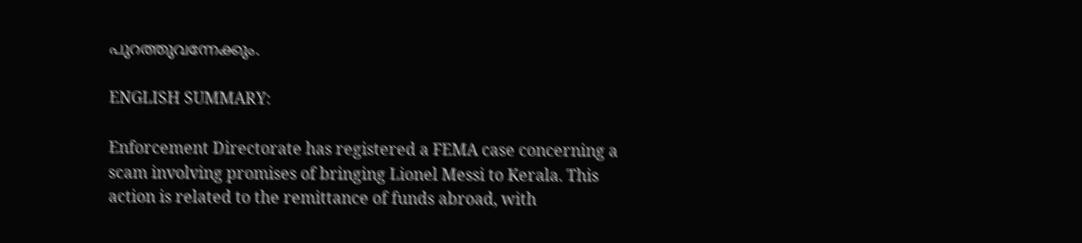പുറത്തുവന്നേക്കും.

ENGLISH SUMMARY:

Enforcement Directorate has registered a FEMA case concerning a scam involving promises of bringing Lionel Messi to Kerala. This action is related to the remittance of funds abroad, with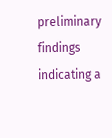preliminary findings indicating a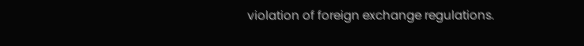violation of foreign exchange regulations.